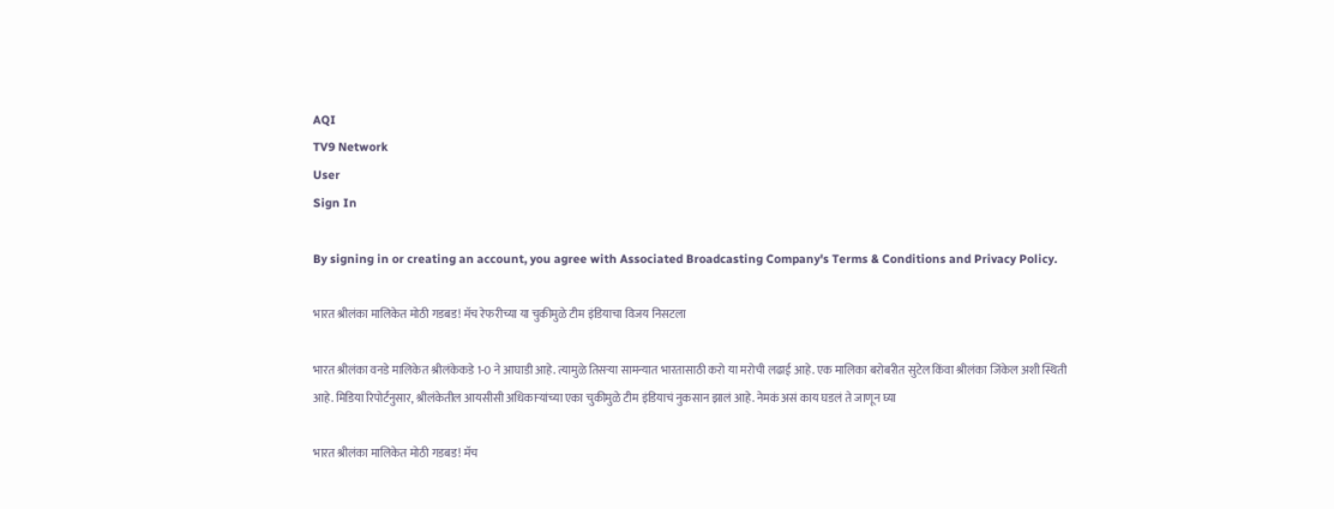AQI
TV9 Network
User
Sign In

By signing in or creating an account, you agree with Associated Broadcasting Company's Terms & Conditions and Privacy Policy.

भारत श्रीलंका मालिकेत मोठी गडबड! मॅच रेफरीच्या या चुकीमुळे टीम इंडियाचा विजय निसटला

भारत श्रीलंका वनडे मालिकेत श्रीलंकेकडे 1-0 ने आघाडी आहे. त्यामुळे तिसऱ्या सामन्यात भारतासाठी करो या मरोची लढाई आहे. एक मालिका बरोबरीत सुटेल किंवा श्रीलंका जिंकेल अशी स्थिती आहे. मिडिया रिपोर्टनुसार, श्रीलंकेतील आयसीसी अधिकाऱ्यांच्या एका चुकीमुळे टीम इंडियाचं नुकसान झालं आहे. नेमकं असं काय घडलं ते जाणून घ्या

भारत श्रीलंका मालिकेत मोठी गडबड! मॅच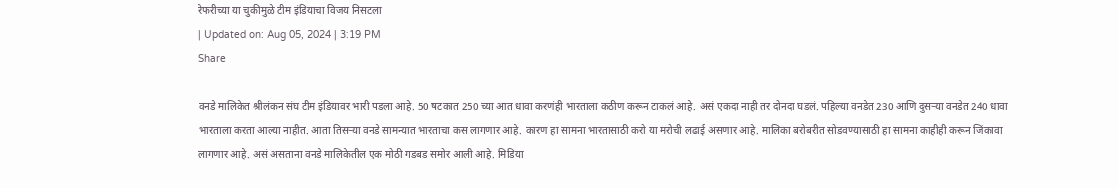रेफरीच्या या चुकीमुळे टीम इंडियाचा विजय निसटला
| Updated on: Aug 05, 2024 | 3:19 PM
Share

वनडे मालिकेत श्रीलंकन संघ टीम इंडियावर भारी पडला आहे. 50 षटकात 250 च्या आत धावा करणंही भारताला कठीण करून टाकलं आहे. असं एकदा नाही तर दोनदा घडलं. पहिल्या वनडेत 230 आणि दुसऱ्या वनडेत 240 धावा भारताला करता आल्या नाहीत. आता तिसऱ्या वनडे सामन्यात भारताचा कस लागणार आहे. कारण हा सामना भारतासाठी करो या मरोची लढाई असणार आहे. मालिका बरोबरीत सोडवण्यासाठी हा सामना काहीही करून जिंकावा लागणार आहे. असं असताना वनडे मालिकेतील एक मोठी गडबड समोर आली आहे. मिडिया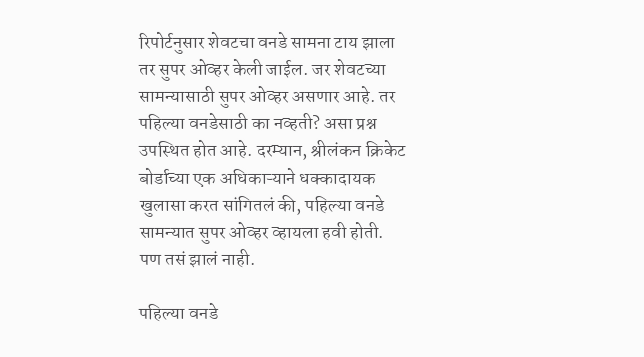रिपोर्टनुसार शेवटचा वनडे सामना टाय झाला तर सुपर ओव्हर केली जाईल. जर शेवटच्या सामन्यासाठी सुपर ओव्हर असणार आहे. तर पहिल्या वनडेसाठी का नव्हती? असा प्रश्न उपस्थित होत आहे. दरम्यान, श्रीलंकन क्रिकेट बोर्डाच्या एक अधिकाऱ्याने धक्कादायक खुलासा करत सांगितलं की, पहिल्या वनडे सामन्यात सुपर ओव्हर व्हायला हवी होती. पण तसं झालं नाही.

पहिल्या वनडे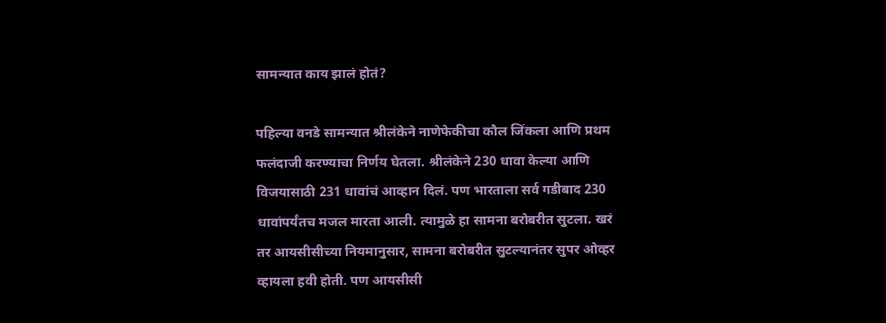सामन्यात काय झालं होतं?

पहिल्या वनडे सामन्यात श्रीलंकेने नाणेफेकीचा कौल जिंकला आणि प्रथम फलंदाजी करण्याचा निर्णय घेतला. श्रीलंकेने 230 धावा केल्या आणि विजयासाठी 231 धावांचं आव्हान दिलं. पण भारताला सर्व गडीबाद 230 धावांपर्यंतच मजल मारता आली. त्यामुळे हा सामना बरोबरीत सुटला. खरं तर आयसीसीच्या नियमानुसार, सामना बरोबरीत सुटल्यानंतर सुपर ओव्हर व्हायला हवी होती. पण आयसीसी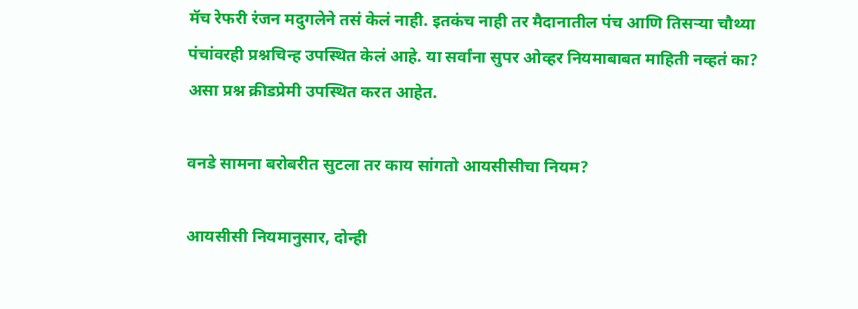मॅच रेफरी रंजन मदुगलेने तसं केलं नाही. इतकंच नाही तर मैदानातील पंच आणि तिसऱ्या चौथ्या पंचांवरही प्रश्नचिन्ह उपस्थित केलं आहे. या सर्वांना सुपर ओव्हर नियमाबाबत माहिती नव्हतं का? असा प्रश्न क्रीडप्रेमी उपस्थित करत आहेत.

वनडे सामना बरोबरीत सुटला तर काय सांगतो आयसीसीचा नियम?

आयसीसी नियमानुसार, दोन्ही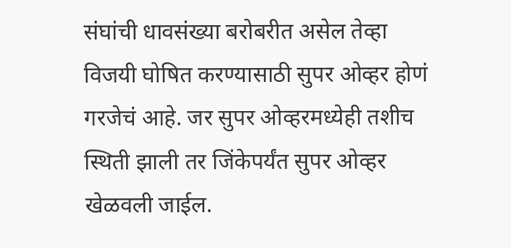संघांची धावसंख्या बरोबरीत असेल तेव्हा विजयी घोषित करण्यासाठी सुपर ओव्हर होणं गरजेचं आहे. जर सुपर ओव्हरमध्येही तशीच स्थिती झाली तर जिंकेपर्यंत सुपर ओव्हर खेळवली जाईल.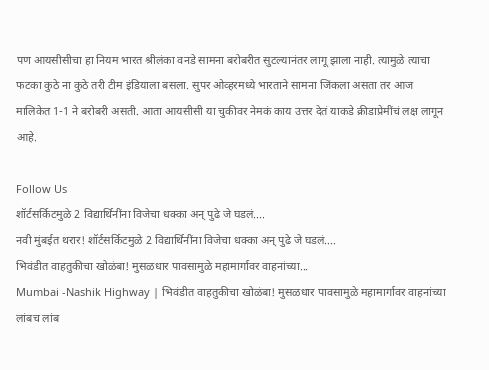पण आयसीसीचा हा नियम भारत श्रीलंका वनडे सामना बरोबरीत सुटल्यानंतर लागू झाला नाही. त्यामुळे त्याचा फटका कुठे ना कुठे तरी टीम इंडियाला बसला. सुपर ओव्हरमध्ये भारताने सामना जिंकला असता तर आज मालिकेत 1-1 ने बरोबरी असती. आता आयसीसी या चुकीवर नेमकं काय उत्तर देतं याकडे क्रीडाप्रेमींचं लक्ष लागून आहे.

Follow Us
शॉर्टसर्किटमुळे 2 विद्यार्थिनींना विजेचा धक्का अन् पुढे जे घडलं....
नवी मुंबईत थरार! शॉर्टसर्किटमुळे 2 विद्यार्थिनींना विजेचा धक्का अन् पुढे जे घडलं....
भिवंडीत वाहतुकीचा खोळंबा! मुसळधार पावसामुळे महामार्गावर वाहनांच्या...
Mumbai -Nashik Highway | भिवंडीत वाहतुकीचा खोळंबा! मुसळधार पावसामुळे महामार्गावर वाहनांच्या लांबच लांब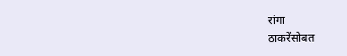रांगा
ठाकरेंसोबत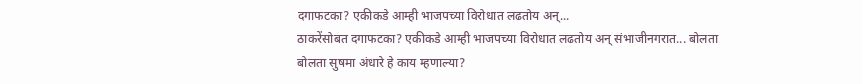दगाफटका? एकीकडे आम्ही भाजपच्या विरोधात लढतोय अन्...
ठाकरेंसोबत दगाफटका? एकीकडे आम्ही भाजपच्या विरोधात लढतोय अन् संभाजीनगरात... बोलता बोलता सुषमा अंधारे हे काय म्हणाल्या?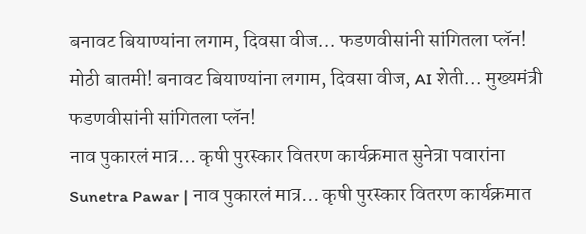बनावट बियाण्यांना लगाम, दिवसा वीज... फडणवीसांनी सांगितला प्लॅन!
मोठी बातमी! बनावट बियाण्यांना लगाम, दिवसा वीज, AI शेती... मुख्यमंत्री फडणवीसांनी सांगितला प्लॅन!
नाव पुकारलं मात्र... कृषी पुरस्कार वितरण कार्यक्रमात सुनेत्रा पवारांना
Sunetra Pawar | नाव पुकारलं मात्र... कृषी पुरस्कार वितरण कार्यक्रमात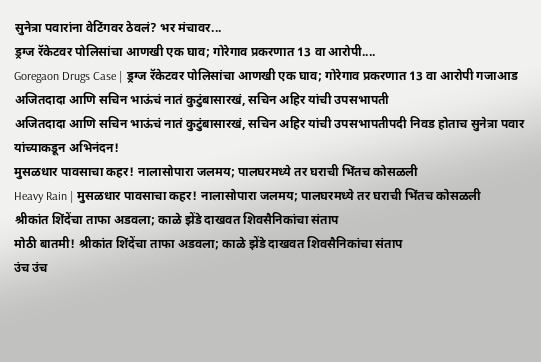सुनेत्रा पवारांना वेटिंगवर ठेवलं? भर मंचावर...
ड्रग्ज रॅकेटवर पोलिसांचा आणखी एक घाव; गोरेगाव प्रकरणात 13 वा आरोपी....
Goregaon Drugs Case | ड्रग्ज रॅकेटवर पोलिसांचा आणखी एक घाव; गोरेगाव प्रकरणात 13 वा आरोपी गजाआड
अजितदादा आणि सचिन भाऊंचं नातं कुटुंबासारखं, सचिन अहिर यांची उपसभापती
अजितदादा आणि सचिन भाऊंचं नातं कुटुंबासारखं, सचिन अहिर यांची उपसभापतीपदी निवड होताच सुनेत्रा पवार यांच्याकडून अभिनंदन!
मुसळधार पावसाचा कहर! नालासोपारा जलमय; पालघरमध्ये तर घराची भिंतच कोसळली
Heavy Rain | मुसळधार पावसाचा कहर! नालासोपारा जलमय; पालघरमध्ये तर घराची भिंतच कोसळली
श्रीकांत शिंदेंचा ताफा अडवला; काळे झेंडे दाखवत शिवसैनिकांचा संताप
मोठी बातमी! श्रीकांत शिंदेंचा ताफा अडवला; काळे झेंडे दाखवत शिवसैनिकांचा संताप
उंच उंच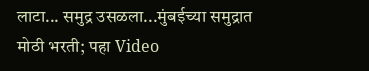लाटा... समुद्र उसळला...मुंबईच्या समुद्रात मोठी भरती; पहा Video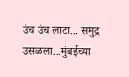उंच उंच लाटा... समुद्र उसळला...मुंबईच्या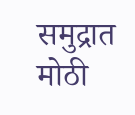समुद्रात मोठी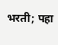भरती; पहा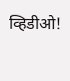व्हिडीओ!